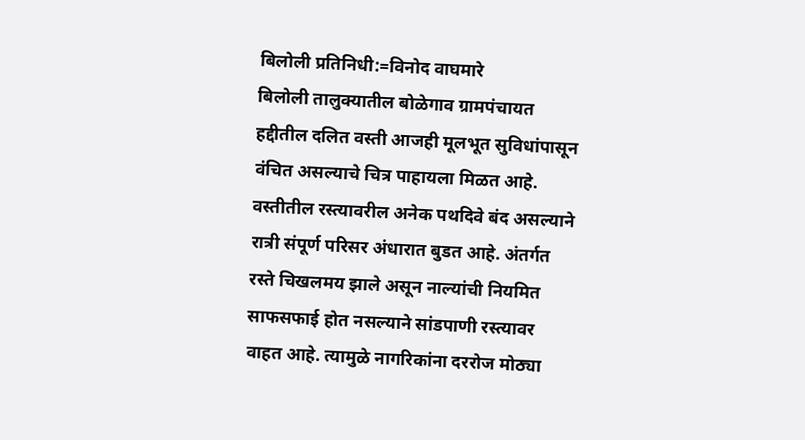बिलोली प्रतिनिधी:=विनोद वाघमारे
बिलोली तालुक्यातील बोळेगाव ग्रामपंचायत हद्दीतील दलित वस्ती आजही मूलभूत सुविधांपासून वंचित असल्याचे चित्र पाहायला मिळत आहे. वस्तीतील रस्त्यावरील अनेक पथदिवे बंद असल्याने रात्री संपूर्ण परिसर अंधारात बुडत आहे. अंतर्गत रस्ते चिखलमय झाले असून नाल्यांची नियमित साफसफाई होत नसल्याने सांडपाणी रस्त्यावर वाहत आहे. त्यामुळे नागरिकांना दररोज मोठ्या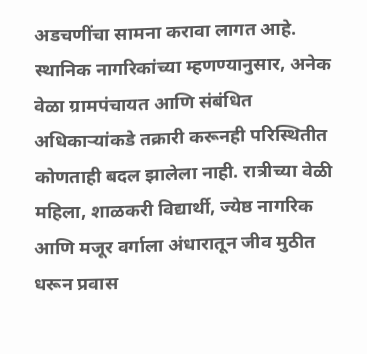अडचणींचा सामना करावा लागत आहे.
स्थानिक नागरिकांच्या म्हणण्यानुसार, अनेक वेळा ग्रामपंचायत आणि संबंधित अधिकाऱ्यांकडे तक्रारी करूनही परिस्थितीत कोणताही बदल झालेला नाही. रात्रीच्या वेळी महिला, शाळकरी विद्यार्थी, ज्येष्ठ नागरिक आणि मजूर वर्गाला अंधारातून जीव मुठीत धरून प्रवास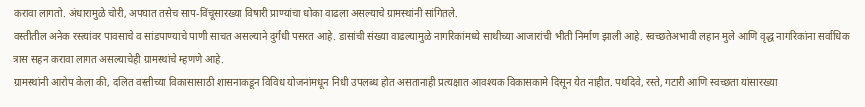करावा लागतो. अंधारामुळे चोरी, अपघात तसेच साप-विंचूसारख्या विषारी प्राण्यांचा धोका वाढला असल्याचे ग्रामस्थांनी सांगितले.
वस्तीतील अनेक रस्त्यांवर पावसाचे व सांडपाण्याचे पाणी साचत असल्याने दुर्गंधी पसरत आहे. डासांची संख्या वाढल्यामुळे नागरिकांमध्ये साथीच्या आजारांची भीती निर्माण झाली आहे. स्वच्छतेअभावी लहान मुले आणि वृद्ध नागरिकांना सर्वाधिक त्रास सहन करावा लागत असल्याचेही ग्रामस्थांचे म्हणणे आहे.
ग्रामस्थांनी आरोप केला की, दलित वस्तीच्या विकासासाठी शासनाकडून विविध योजनांमधून निधी उपलब्ध होत असतानाही प्रत्यक्षात आवश्यक विकासकामे दिसून येत नाहीत. पथदिवे, रस्ते, गटारी आणि स्वच्छता यांसारख्या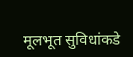मूलभूत सुविधांकडे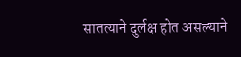सातत्याने दुर्लक्ष होत असल्याने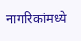नागरिकांमध्ये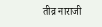तीव्र नाराजी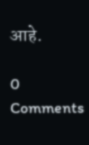आहे.

0 Comments